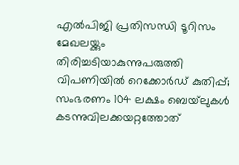എല്‍പിജി പ്രതിസന്ധി ടൂറിസം മേഖലയ്ക്കും തിരിച്ചടിയാകുന്നുപരുത്തി വിപണിയില്‍ റെക്കോര്‍ഡ് കുതിപ്പ്; സംഭരണം 104 ലക്ഷം ബെയ്‌ലുകള്‍ കടന്നുവിലക്കയറ്റത്തോത്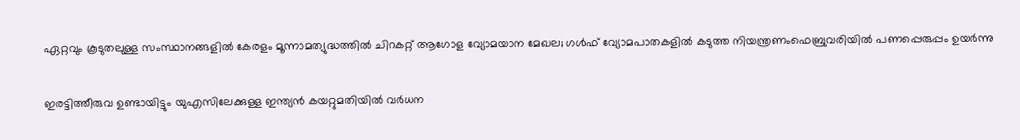ഏറ്റവും കൂടുതലുള്ള സംസ്ഥാനങ്ങളിൽ കേരളം മൂന്നാമത്യുദ്ധത്തില്‍ ചിറകറ്റ് ആഗോള വ്യോമയാന മേഖല; ഗള്‍ഫ് വ്യോമപാതകളില്‍ കടുത്ത നിയന്ത്രണംഫെബ്രുവരിയിൽ പണപ്പെരുപ്പം ഉയർന്നു

ഇരട്ടിത്തീരുവ ഉണ്ടായിട്ടും യുഎസിലേക്കുള്ള ഇന്ത്യൻ കയറ്റുമതിയിൽ വർധന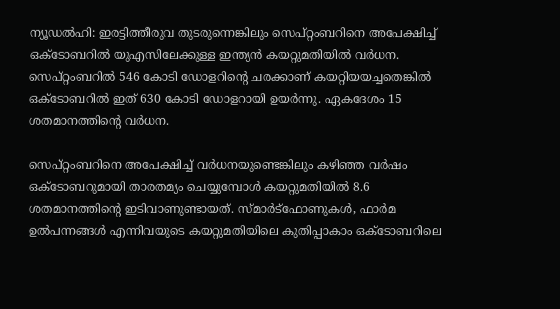ന്യൂഡൽഹി: ഇരട്ടിത്തീരുവ തുടരുന്നെങ്കിലും സെപ്റ്റംബറിനെ അപേക്ഷിച്ച് ഒക്ടോബറിൽ യുഎസിലേക്കുള്ള ഇന്ത്യൻ കയറ്റുമതിയിൽ വർധന. സെപ്റ്റംബറിൽ 546 കോടി ഡോളറിന്റെ ചരക്കാണ് കയറ്റിയയച്ചതെങ്കിൽ ഒക്ടോബറിൽ ഇത് 630 കോടി ഡോളറായി ഉയർന്നു. ഏകദേശം 15 ശതമാനത്തിന്റെ വർധന.

സെപ്റ്റംബറിനെ അപേക്ഷിച്ച് വർധനയുണ്ടെങ്കിലും കഴിഞ്ഞ വർഷം ഒക്ടോബറുമായി താരതമ്യം ചെയ്യുമ്പോൾ കയറ്റുമതിയിൽ 8.6 ശതമാനത്തിന്റെ ഇടിവാണുണ്ടായത്. സ്മാർട്ഫോണുകൾ, ഫാർമ ഉൽപന്നങ്ങൾ എന്നിവയുടെ കയറ്റുമതിയിലെ കുതിപ്പാകാം ഒക്ടോബറിലെ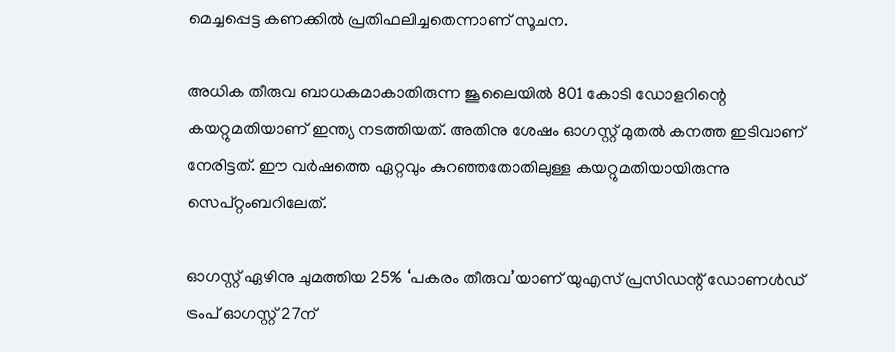മെച്ചപ്പെട്ട കണക്കിൽ പ്രതിഫലിച്ചതെന്നാണ് സൂചന.

അധിക തീരുവ ബാധകമാകാതിരുന്ന ജൂലൈയിൽ 801 കോടി ഡോളറിന്റെ കയറ്റുമതിയാണ് ഇന്ത്യ നടത്തിയത്. അതിനു ശേഷം ഓഗസ്റ്റ് മുതൽ കനത്ത ഇടിവാണ് നേരിട്ടത്. ഈ വർഷത്തെ ഏറ്റവും കുറഞ്ഞതോതിലുള്ള കയറ്റുമതിയായിരുന്നു സെപ്റ്റംബറിലേത്.

ഓഗസ്റ്റ് ഏഴിനു ചുമത്തിയ 25% ‘പകരം തീരുവ’യാണ് യുഎസ് പ്രസിഡന്റ് ഡോണൾഡ് ട്രംപ് ഓഗസ്റ്റ് 27ന്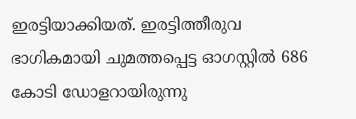ഇരട്ടിയാക്കിയത്. ഇരട്ടിത്തീരുവ ഭാഗികമായി ചുമത്തപ്പെട്ട ഓഗസ്റ്റിൽ 686 കോടി ഡോളറായിരുന്നു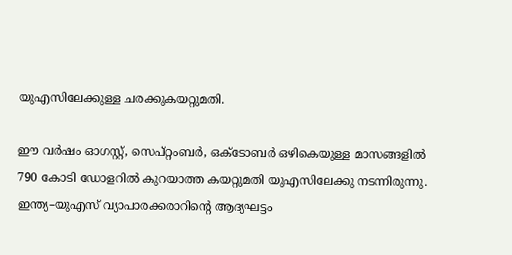യുഎസിലേക്കുള്ള ചരക്കുകയറ്റുമതി.

ഈ വർഷം ഓഗസ്റ്റ്, സെപ്റ്റംബർ, ഒക്ടോബർ ഒഴികെയുള്ള മാസങ്ങളിൽ 790 കോടി ഡോളറിൽ കുറയാത്ത കയറ്റുമതി യുഎസിലേക്കു നടന്നിരുന്നു. ഇന്ത്യ–യുഎസ് വ്യാപാരക്കരാറിന്റെ ആദ്യഘട്ടം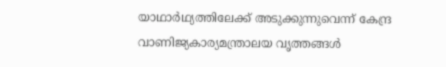യാഥാർഥ്യത്തിലേക്ക് അടുക്കുന്നുവെന്ന് കേന്ദ്ര വാണിജ്യകാര്യമന്ത്രാലയ വൃത്തങ്ങൾ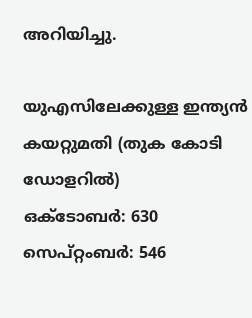അറിയിച്ചു.

യുഎസിലേക്കുള്ള ഇന്ത്യൻ കയറ്റുമതി (തുക കോടി ഡോളറിൽ)
ഒക്ടോബർ: 630
സെപ്റ്റംബർ: 546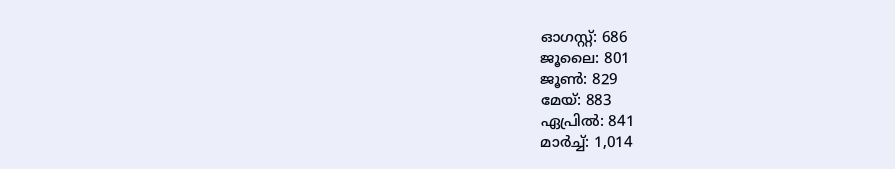ഓഗസ്റ്റ്: 686
ജൂലൈ: 801
ജൂൺ: 829
മേയ്: 883
ഏപ്രിൽ: 841
മാർച്ച്: 1,014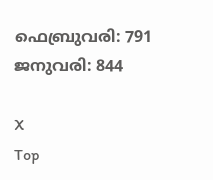ഫെബ്രുവരി: 791
ജനുവരി: 844

X
Top